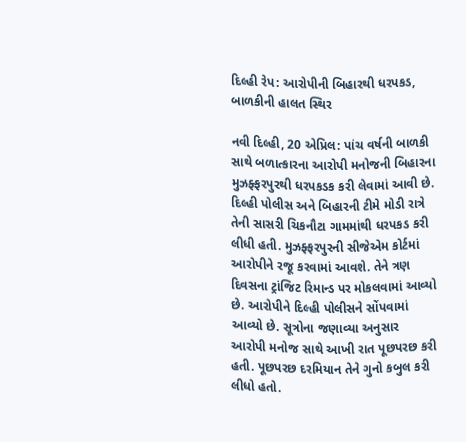દિલ્હી રેપ: આરોપીની બિહારથી ધરપકડ, બાળકીની હાલત સ્થિર

નવી દિલ્હી, 20 એપ્રિલ: પાંચ વર્ષની બાળકી સાથે બળાત્કારના આરોપી મનોજની બિહારના મુઝફ્ફરપુરથી ધરપકડક કરી લેવામાં આવી છે. દિલ્હી પોલીસ અને બિહારની ટીમે મોડી રાત્રે તેની સાસરી ચિકનૌટા ગામમાંથી ધરપકડ કરી લીધી હતી. મુઝફ્ફરપુરની સીજેએમ કોર્ટમાં આરોપીને રજૂ કરવામાં આવશે. તેને ત્રણ દિવસના ટ્રાંજિટ રિમાન્ડ પર મોકલવામાં આવ્યો છે. આરોપીને દિલ્હી પોલીસને સોંપવામાં આવ્યો છે. સૂત્રોના જણાવ્યા અનુસાર આરોપી મનોજ સાથે આખી રાત પૂછપરછ કરી હતી. પૂછપરછ દરમિયાન તેને ગુનો કબુલ કરી લીધો હતો.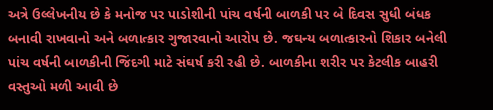અત્રે ઉલ્લેખનીય છે કે મનોજ પર પાડોશીની પાંચ વર્ષની બાળકી પર બે દિવસ સુધી બંધક બનાવી રાખવાનો અને બળાત્કાર ગુજારવાનો આરોપ છે. જઘન્ય બળાત્કારનો શિકાર બનેલી પાંચ વર્ષની બાળકીની જિંદગી માટે સંઘર્ષ કરી રહી છે. બાળકીના શરીર પર કેટલીક બાહરી વસ્તુઓ મળી આવી છે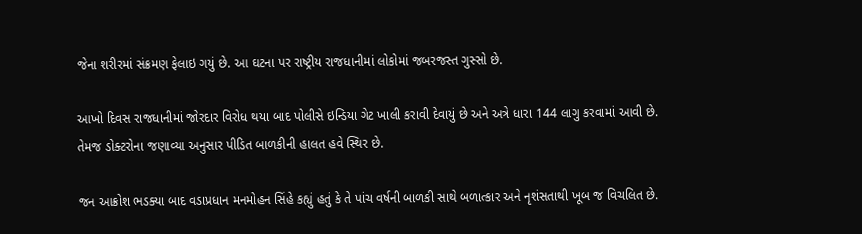જેના શરીરમાં સંક્રમણ ફેલાઇ ગયું છે. આ ઘટના પર રાષ્ટ્રીય રાજધાનીમાં લોકોમાં જબરજસ્ત ગુસ્સો છે.

આખો દિવસ રાજધાનીમાં જોરદાર વિરોધ થયા બાદ પોલીસે ઇન્ડિયા ગેટ ખાલી કરાવી દેવાયું છે અને અત્રે ધારા 144 લાગુ કરવામાં આવી છે. તેમજ ડોક્ટરોના જણાવ્યા અનુસાર પીડિત બાળકીની હાલત હવે સ્થિર છે.

જન આક્રોશ ભડક્યા બાદ વડાપ્રધાન મનમોહન સિંહે કહ્યું હતું કે તે પાંચ વર્ષની બાળકી સાથે બળાત્કાર અને નૃશંસતાથી ખૂબ જ વિચલિત છે.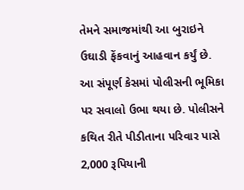તેમને સમાજમાંથી આ બુરાઇને ઉઘાડી ફેંકવાનું આહવાન કર્યું છે. આ સંપૂર્ણ કેસમાં પોલીસની ભૂમિકા પર સવાલો ઉભા થયા છે. પોલીસને કથિત રીતે પીડીતાના પરિવાર પાસે 2,000 રૂપિયાની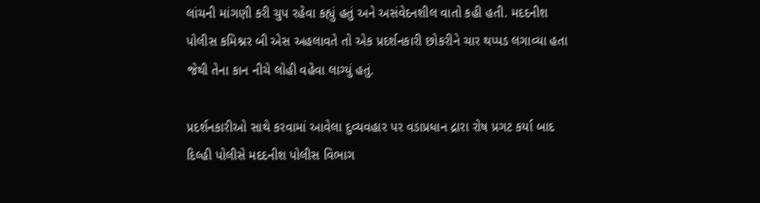લાંચની માંગણી કરી ચુપ રહેવા કહ્યું હતું અને અસંવેદનશીલ વાતો કહી હતી. મદદનીશ પોલીસ કમિશ્નર બી એસ અહલાવતે તો એક પ્રદર્શનકારી છોકરીને ચાર થપ્પડ લગાવ્યા હતા જેથી તેના કાન નીચે લોહી વહેવા લાગ્યું હતું.

પ્રદર્શનકારીઓ સાથે કરવામાં આવેલા દુવ્યવહાર પર વડાપ્રધાન દ્રારા રોષ પ્રગટ કર્યા બાદ દિલ્હી પોલીસે મદદનીશ પોલીસ વિભાગ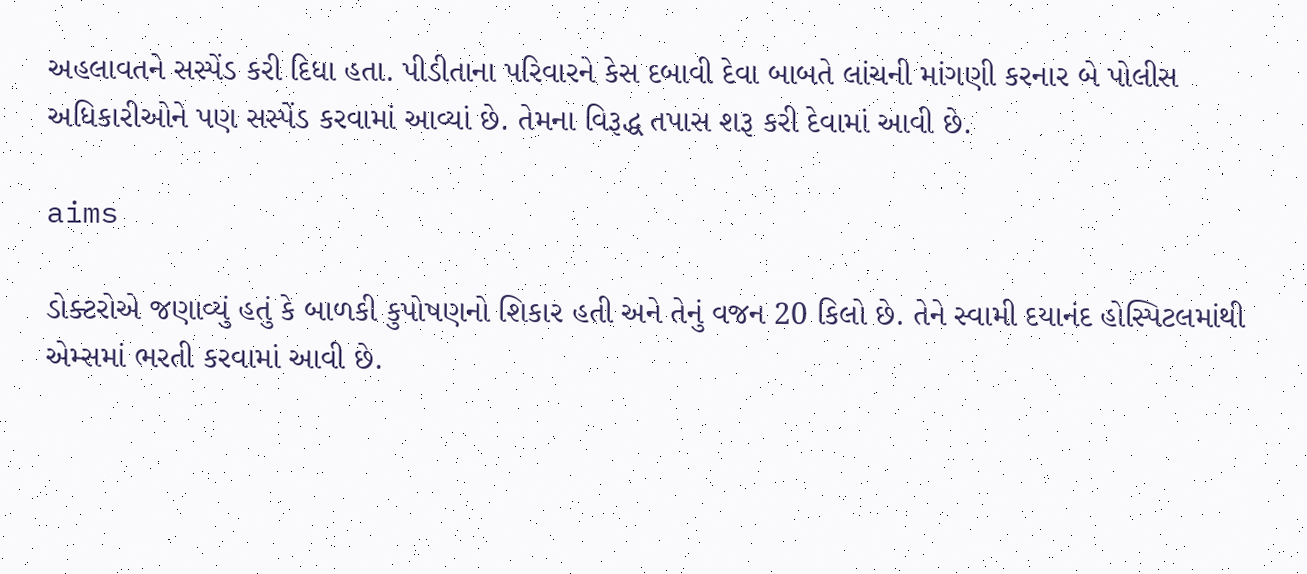અહલાવતને સસ્પેંડ કરી દિધા હતા. પીડીતાના પરિવારને કેસ દબાવી દેવા બાબતે લાંચની માંગણી કરનાર બે પોલીસ અધિકારીઓને પણ સસ્પેંડ કરવામાં આવ્યાં છે. તેમના વિરૂદ્ધ તપાસ શરૂ કરી દેવામાં આવી છે.

aims

ડોક્ટરોએ જણાવ્યું હતું કે બાળકી કુપોષણનો શિકાર હતી અને તેનું વજન 20 કિલો છે. તેને સ્વામી દયાનંદ હોસ્પિટલમાંથી એમ્સમાં ભરતી કરવામાં આવી છે.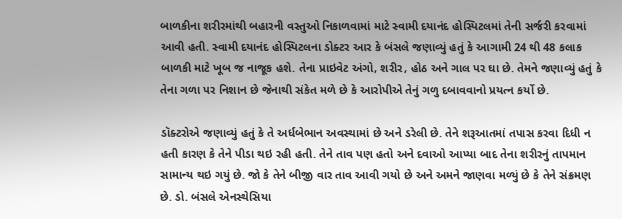બાળકીના શરીરમાંથી બહારની વસ્તુઓ નિકાળવામાં માટે સ્વામી દયાનંદ હોસ્પિટલમાં તેની સર્જરી કરવામાં આવી હતી. સ્વામી દયાનંદ હોસ્પિટલના ડોક્ટર આર કે બંસલે જણાવ્યું હતું કે આગામી 24 થી 48 કલાક બાળકી માટે ખૂબ જ નાજૂક હશે. તેના પ્રાઇવેટ અંગો, શરીર, હોઠ અને ગાલ પર ઘા છે. તેમને જણાવ્યું હતું કે તેના ગળા પર નિશાન છે જેનાથી સંકેત મળે છે કે આરોપીએ તેનું ગળુ દબાવવાનો પ્રયત્ન કર્યો છે.

ડૉક્ટરોએ જણાવ્યું હતું કે તે અર્ધબેભાન અવસ્થામાં છે અને ડરેલી છે. તેને શરૂઆતમાં તપાસ કરવા દિધી ન હતી કારણ કે તેને પીડા થઇ રહી હતી. તેને તાવ પણ હતો અને દવાઓ આપ્યા બાદ તેના શરીરનું તાપમાન સામાન્ય થઇ ગયું છે. જો કે તેને બીજી વાર તાવ આવી ગયો છે અને અમને જાણવા મળ્યું છે કે તેને સંક્રમણ છે. ડો. બંસલે એનસ્થેસિયા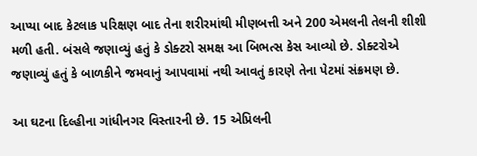આપ્યા બાદ કેટલાક પરિક્ષણ બાદ તેના શરીરમાંથી મીણબત્તી અને 200 એમલની તેલની શીશી મળી હતી. બંસલે જણાવ્યું હતું કે ડોક્ટરો સમક્ષ આ બિભત્સ કેસ આવ્યો છે. ડોક્ટરોએ જણાવ્યું હતું કે બાળકીને જમવાનું આપવામાં નથી આવતું કારણે તેના પેટમાં સંક્રમણ છે.

આ ઘટના દિલ્હીના ગાંધીનગર વિસ્તારની છે. 15 એપ્રિલની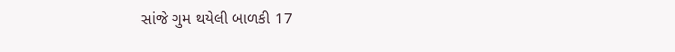સાંજે ગુમ થયેલી બાળકી 17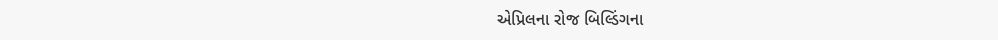એપ્રિલના રોજ બિલ્ડિંગના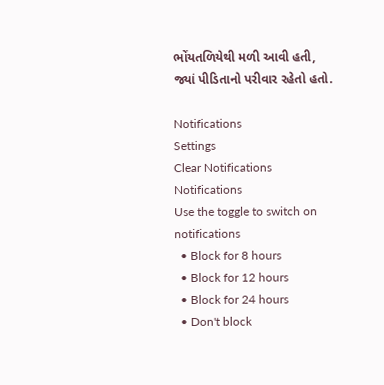ભોંયતળિયેથી મળી આવી હતી, જ્યાં પીડિતાનો પરીવાર રહેતો હતો.

Notifications
Settings
Clear Notifications
Notifications
Use the toggle to switch on notifications
  • Block for 8 hours
  • Block for 12 hours
  • Block for 24 hours
  • Don't block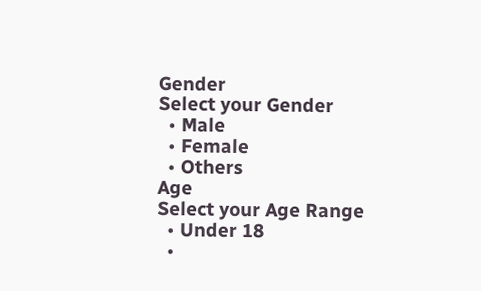Gender
Select your Gender
  • Male
  • Female
  • Others
Age
Select your Age Range
  • Under 18
  •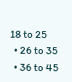18 to 25
  • 26 to 35
  • 36 to 45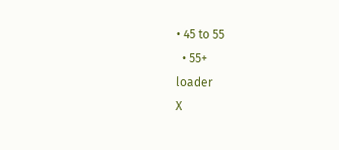• 45 to 55
  • 55+
loader
X